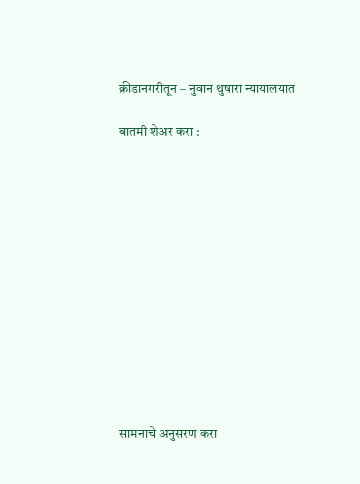क्रीडानगरीतून – नुवान थुषारा न्यायालयात

बातमी शेअर करा :













सामनाचे अनुसरण करा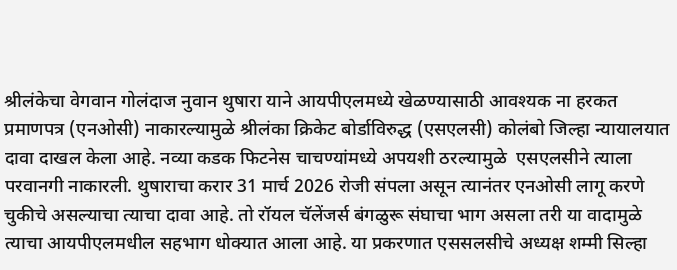श्रीलंकेचा वेगवान गोलंदाज नुवान थुषारा याने आयपीएलमध्ये खेळण्यासाठी आवश्यक ना हरकत प्रमाणपत्र (एनओसी) नाकारल्यामुळे श्रीलंका क्रिकेट बोर्डाविरुद्ध (एसएलसी) कोलंबो जिल्हा न्यायालयात दावा दाखल केला आहे. नव्या कडक फिटनेस चाचण्यांमध्ये अपयशी ठरल्यामुळे  एसएलसीने त्याला परवानगी नाकारली. थुषाराचा करार 31 मार्च 2026 रोजी संपला असून त्यानंतर एनओसी लागू करणे चुकीचे असल्याचा त्याचा दावा आहे. तो रॉयल चॅलेंजर्स बंगळुरू संघाचा भाग असला तरी या वादामुळे त्याचा आयपीएलमधील सहभाग धोक्यात आला आहे. या प्रकरणात एससलसीचे अध्यक्ष शम्मी सिल्हा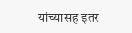यांच्यासह इतर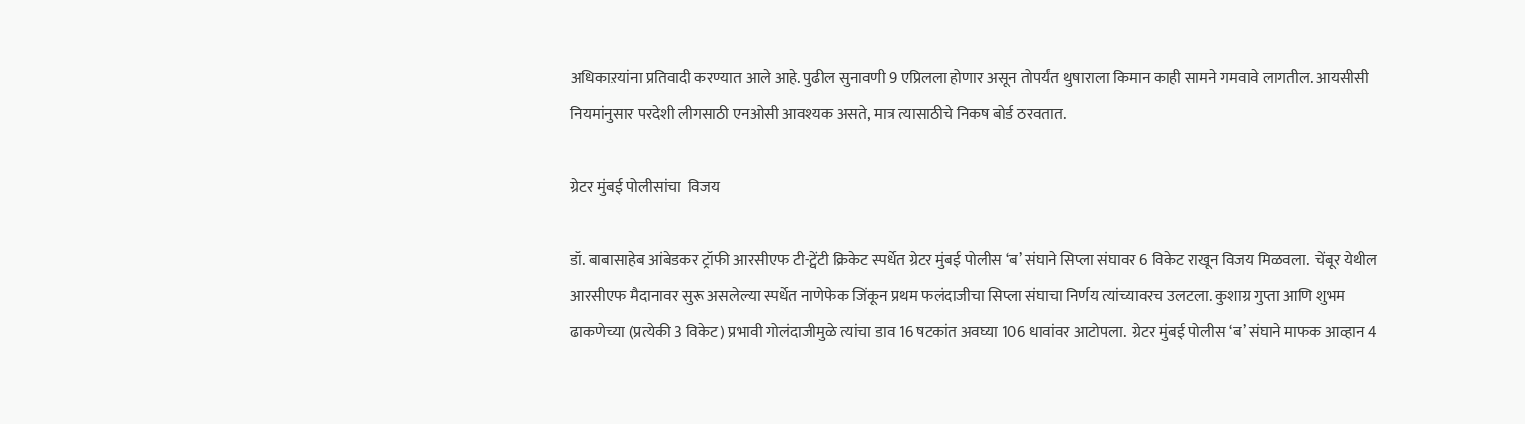अधिकाऱयांना प्रतिवादी करण्यात आले आहे. पुढील सुनावणी 9 एप्रिलला होणार असून तोपर्यंत थुषाराला किमान काही सामने गमवावे लागतील. आयसीसी नियमांनुसार परदेशी लीगसाठी एनओसी आवश्यक असते, मात्र त्यासाठीचे निकष बोर्ड ठरवतात.

ग्रेटर मुंबई पोलीसांचा  विजय

डॉ. बाबासाहेब आंबेडकर ट्रॉफी आरसीएफ टी-ट्वेंटी क्रिकेट स्पर्धेत ग्रेटर मुंबई पोलीस ‘ब’ संघाने सिप्ला संघावर 6 विकेट राखून विजय मिळवला.  चेंबूर येथील आरसीएफ मैदानावर सुरू असलेल्या स्पर्धेत नाणेफेक जिंकून प्रथम फलंदाजीचा सिप्ला संघाचा निर्णय त्यांच्यावरच उलटला. कुशाग्र गुप्ता आणि शुभम ढाकणेच्या (प्रत्येकी 3 विकेट) प्रभावी गोलंदाजीमुळे त्यांचा डाव 16 षटकांत अवघ्या 106 धावांवर आटोपला.  ग्रेटर मुंबई पोलीस ‘ब’ संघाने माफक आव्हान 4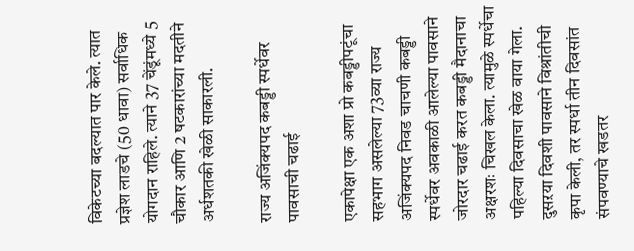विकेटच्या बदल्यात पार केले. त्यात प्रज्ञेश लाडचे (50 धावा) सर्वाधिक योगदान राहिले. त्याने 37 चेंडूंमध्ये 5 चौकार आणि 2 षटकारांच्या मदतीने अर्धशतकी खेळी साकारली.

राज्य अजिंक्यपद कबड्डी स्पर्धेवर पावसाची चढाई

एकापेक्षा एक अशा प्रो कबड्डीपटूंचा सहभाग असलेल्या 73व्या राज्य अजिंक्यपद निवड चाचणी कबड्डी स्पर्धेवर अवकाळी आलेल्या पावसाने जोरदार चढाई करत कबड्डी मैदानाचा अक्षरशः चिखल केला. त्यामुळे स्पर्धेचा पहिल्या दिवसाचा खेळ वाया गेला. दुसऱया दिवशी पावसाने विश्रांतीची कृपा केली, तर स्पर्धा तीन दिवसांत संपवण्याचे खडतर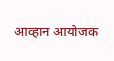आव्हान आयोजक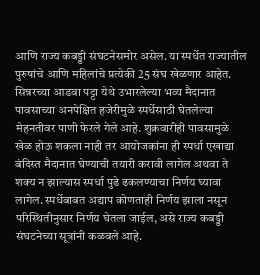आणि राज्य कबड्डी संघटनेसमोर असेल. या स्पर्धेत राज्यातील पुरुषांचे आणि महिलांचे प्रत्येकी 25 संघ खेळणार आहेत.  सिन्नरच्या आडवा पट्टा येथे उभारलेल्या भव्य मैदानात पावसाच्या अनपेक्षित हजेरीमुळे स्पर्धेसाठी घेतलेल्या मेहनतीवर पाणी फेरले गेले आहे. शुक्रवारीही पावसामुळे खेळ होऊ शकला नाही तर आयोजकांना ही स्पर्धा एखाद्या बंदिस्त मैदानात घेण्याची तयारी करावी लागेल अथवा ते शक्य न झाल्यास स्पर्धा पुढे ढकलण्याचा निर्णय घ्यावा लागेल. स्पर्धेबाबत अद्याप कोणताही निर्णय झाला नसून परिस्थितीनुसार निर्णय घेतला जाईल, असे राज्य कबड्डी संघटनेच्या सूत्रांनी कळवले आहे.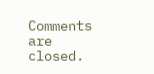Comments are closed.